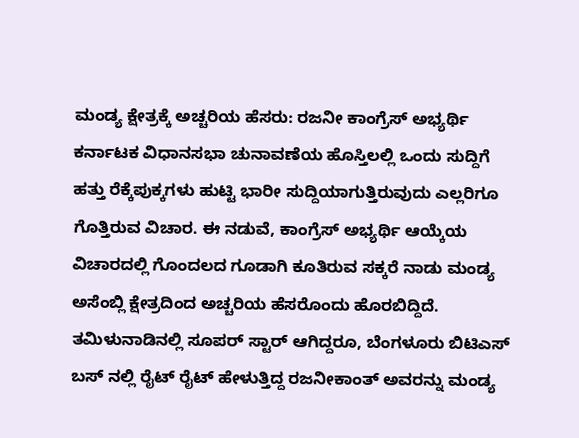ಮಂಡ್ಯ ಕ್ಷೇತ್ರಕ್ಕೆ ಅಚ್ಚರಿಯ ಹೆಸರು: ರಜನೀ ಕಾಂಗ್ರೆಸ್ ಅಭ್ಯರ್ಥಿ
ಕರ್ನಾಟಕ ವಿಧಾನಸಭಾ ಚುನಾವಣೆಯ ಹೊಸ್ತಿಲಲ್ಲಿ ಒಂದು ಸುದ್ದಿಗೆ ಹತ್ತು ರೆಕ್ಕೆಪುಕ್ಕಗಳು ಹುಟ್ಟಿ ಭಾರೀ ಸುದ್ದಿಯಾಗುತ್ತಿರುವುದು ಎಲ್ಲರಿಗೂ ಗೊತ್ತಿರುವ ವಿಚಾರ. ಈ ನಡುವೆ, ಕಾಂಗ್ರೆಸ್ ಅಭ್ಯರ್ಥಿ ಆಯ್ಕೆಯ ವಿಚಾರದಲ್ಲಿ ಗೊಂದಲದ ಗೂಡಾಗಿ ಕೂತಿರುವ ಸಕ್ಕರೆ ನಾಡು ಮಂಡ್ಯ ಅಸೆಂಬ್ಲಿ ಕ್ಷೇತ್ರದಿಂದ ಅಚ್ಚರಿಯ ಹೆಸರೊಂದು ಹೊರಬಿದ್ದಿದೆ.
ತಮಿಳುನಾಡಿನಲ್ಲಿ ಸೂಪರ್ ಸ್ಟಾರ್ ಆಗಿದ್ದರೂ, ಬೆಂಗಳೂರು ಬಿಟಿಎಸ್ ಬಸ್ ನಲ್ಲಿ ರೈಟ್ ರೈಟ್ ಹೇಳುತ್ತಿದ್ದ ರಜನೀಕಾಂತ್ ಅವರನ್ನು ಮಂಡ್ಯ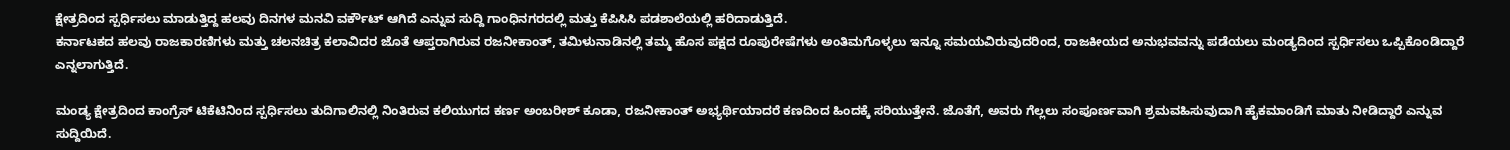ಕ್ಷೇತ್ರದಿಂದ ಸ್ಪರ್ಧಿಸಲು ಮಾಡುತ್ತಿದ್ದ ಹಲವು ದಿನಗಳ ಮನವಿ ವರ್ಕೌಟ್ ಆಗಿದೆ ಎನ್ನುವ ಸುದ್ದಿ ಗಾಂಧಿನಗರದಲ್ಲಿ ಮತ್ತು ಕೆಪಿಸಿಸಿ ಪಡಶಾಲೆಯಲ್ಲಿ ಹರಿದಾಡುತ್ತಿದೆ.
ಕರ್ನಾಟಕದ ಹಲವು ರಾಜಕಾರಣಿಗಳು ಮತ್ತು ಚಲನಚಿತ್ರ ಕಲಾವಿದರ ಜೊತೆ ಆಪ್ತರಾಗಿರುವ ರಜನೀಕಾಂತ್, ತಮಿಳುನಾಡಿನಲ್ಲಿ ತಮ್ಮ ಹೊಸ ಪಕ್ಷದ ರೂಪುರೇಷೆಗಳು ಅಂತಿಮಗೊಳ್ಳಲು ಇನ್ನೂ ಸಮಯವಿರುವುದರಿಂದ, ರಾಜಕೀಯದ ಅನುಭವವನ್ನು ಪಡೆಯಲು ಮಂಡ್ಯದಿಂದ ಸ್ಪರ್ಧಿಸಲು ಒಪ್ಪಿಕೊಂಡಿದ್ದಾರೆ ಎನ್ನಲಾಗುತ್ತಿದೆ.

ಮಂಡ್ಯ ಕ್ಷೇತ್ರದಿಂದ ಕಾಂಗ್ರೆಸ್ ಟಿಕೆಟಿನಿಂದ ಸ್ಪರ್ಧಿಸಲು ತುದಿಗಾಲಿನಲ್ಲಿ ನಿಂತಿರುವ ಕಲಿಯುಗದ ಕರ್ಣ ಅಂಬರೀಶ್ ಕೂಡಾ, ರಜನೀಕಾಂತ್ ಅಭ್ಯರ್ಥಿಯಾದರೆ ಕಣದಿಂದ ಹಿಂದಕ್ಕೆ ಸರಿಯುತ್ತೇನೆ. ಜೊತೆಗೆ, ಅವರು ಗೆಲ್ಲಲು ಸಂಪೂರ್ಣವಾಗಿ ಶ್ರಮವಹಿಸುವುದಾಗಿ ಹೈಕಮಾಂಡಿಗೆ ಮಾತು ನೀಡಿದ್ದಾರೆ ಎನ್ನುವ ಸುದ್ದಿಯಿದೆ.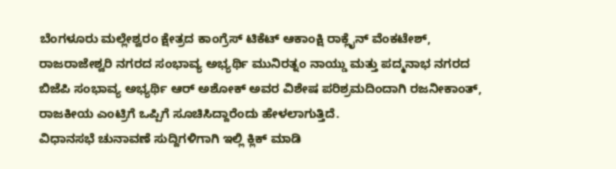ಬೆಂಗಳೂರು ಮಲ್ಲೇಶ್ವರಂ ಕ್ಷೇತ್ರದ ಕಾಂಗ್ರೆಸ್ ಟಿಕೆಟ್ ಆಕಾಂಕ್ಷಿ ರಾಕ್ಲೈನ್ ವೆಂಕಟೇಶ್, ರಾಜರಾಜೇಶ್ವರಿ ನಗರದ ಸಂಭಾವ್ಯ ಅಭ್ಯರ್ಥಿ ಮುನಿರತ್ನಂ ನಾಯ್ಡು ಮತ್ತು ಪದ್ಮನಾಭ ನಗರದ ಬಿಜೆಪಿ ಸಂಭಾವ್ಯ ಅಭ್ಯರ್ಥಿ ಆರ್ ಅಶೋಕ್ ಅವರ ವಿಶೇಷ ಪರಿಶ್ರಮದಿಂದಾಗಿ ರಜನೀಕಾಂತ್, ರಾಜಕೀಯ ಎಂಟ್ರಿಗೆ ಒಪ್ಪಿಗೆ ಸೂಚಿಸಿದ್ದಾರೆಂದು ಹೇಳಲಾಗುತ್ತಿದೆ.
ವಿಧಾನಸಭೆ ಚುನಾವಣೆ ಸುದ್ದಿಗಳಿಗಾಗಿ ಇಲ್ಲಿ ಕ್ಲಿಕ್ ಮಾಡಿ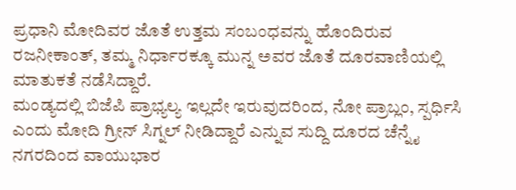ಪ್ರಧಾನಿ ಮೋದಿವರ ಜೊತೆ ಉತ್ತಮ ಸಂಬಂಧವನ್ನು ಹೊಂದಿರುವ ರಜನೀಕಾಂತ್, ತಮ್ಮ ನಿರ್ಧಾರಕ್ಕೂ ಮುನ್ನ ಅವರ ಜೊತೆ ದೂರವಾಣಿಯಲ್ಲಿ ಮಾತುಕತೆ ನಡೆಸಿದ್ದಾರೆ.
ಮಂಡ್ಯದಲ್ಲಿ ಬಿಜೆಪಿ ಪ್ರಾಭ್ಯಲ್ಯ ಇಲ್ಲದೇ ಇರುವುದರಿಂದ, ನೋ ಪ್ರಾಬ್ಲಂ, ಸ್ಪರ್ಧಿಸಿ ಎಂದು ಮೋದಿ ಗ್ರೀನ್ ಸಿಗ್ನಲ್ ನೀಡಿದ್ದಾರೆ ಎನ್ನುವ ಸುದ್ದಿ ದೂರದ ಚೆನ್ನೈ ನಗರದಿಂದ ವಾಯುಭಾರ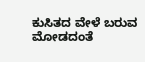ಕುಸಿತದ ವೇಳೆ ಬರುವ ಮೋಡದಂತೆ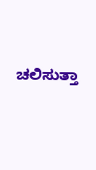ಚಲಿಸುತ್ತಾ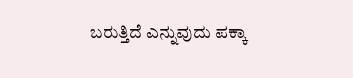ಬರುತ್ತಿದೆ ಎನ್ನುವುದು ಪಕ್ಕಾ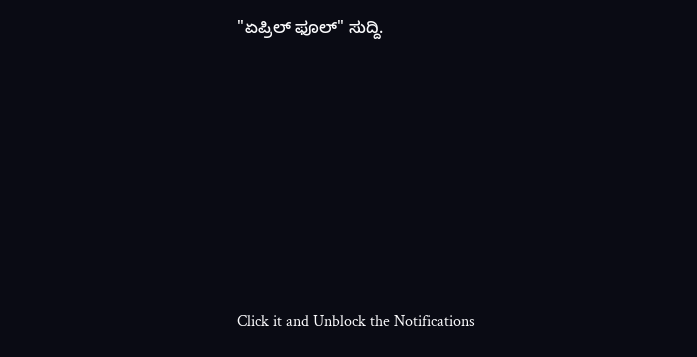"ಏಪ್ರಿಲ್ ಫೂಲ್" ಸುದ್ದಿ.












Click it and Unblock the Notifications